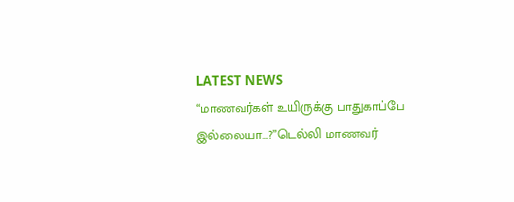LATEST NEWS
“மாணவர்கள் உயிருக்கு பாதுகாப்பே இல்லையா…?”டெல்லி மாணவர்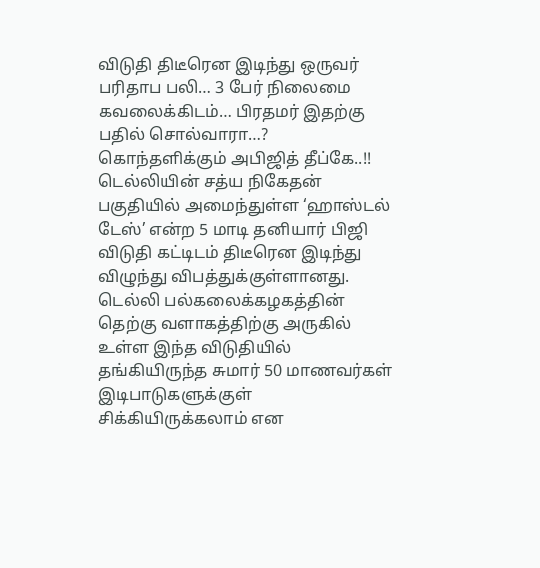விடுதி திடீரென இடிந்து ஒருவர் பரிதாப பலி… 3 பேர் நிலைமை கவலைக்கிடம்… பிரதமர் இதற்கு பதில் சொல்வாரா…? கொந்தளிக்கும் அபிஜித் தீப்கே..!!
டெல்லியின் சத்ய நிகேதன் பகுதியில் அமைந்துள்ள ‘ஹாஸ்டல் டேஸ்’ என்ற 5 மாடி தனியார் பிஜி விடுதி கட்டிடம் திடீரென இடிந்து விழுந்து விபத்துக்குள்ளானது. டெல்லி பல்கலைக்கழகத்தின் தெற்கு வளாகத்திற்கு அருகில் உள்ள இந்த விடுதியில் தங்கியிருந்த சுமார் 50 மாணவர்கள் இடிபாடுகளுக்குள் சிக்கியிருக்கலாம் என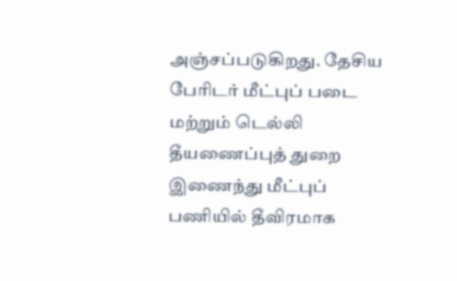அஞ்சப்படுகிறது. தேசிய பேரிடர் மீட்புப் படை மற்றும் டெல்லி தீயணைப்புத் துறை இணைந்து மீட்புப் பணியில் தீவிரமாக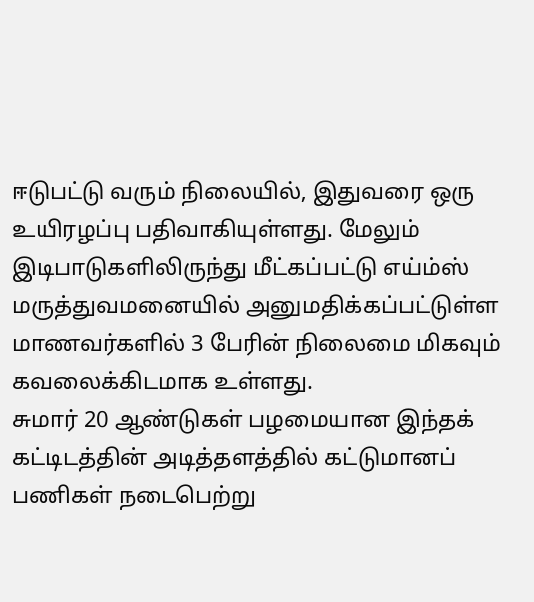ஈடுபட்டு வரும் நிலையில், இதுவரை ஒரு உயிரழப்பு பதிவாகியுள்ளது. மேலும் இடிபாடுகளிலிருந்து மீட்கப்பட்டு எய்ம்ஸ் மருத்துவமனையில் அனுமதிக்கப்பட்டுள்ள மாணவர்களில் 3 பேரின் நிலைமை மிகவும் கவலைக்கிடமாக உள்ளது.
சுமார் 20 ஆண்டுகள் பழமையான இந்தக் கட்டிடத்தின் அடித்தளத்தில் கட்டுமானப் பணிகள் நடைபெற்று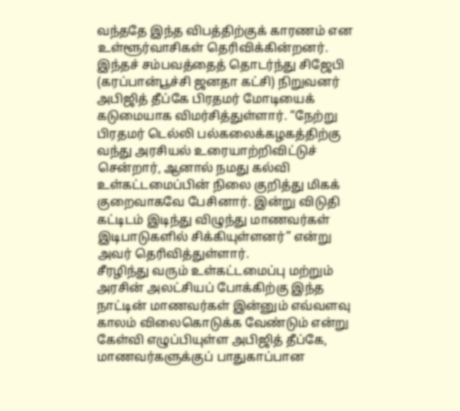வந்ததே இந்த விபத்திற்குக் காரணம் என உள்ளூர்வாசிகள் தெரிவிக்கின்றனர். இந்தச் சம்பவத்தைத் தொடர்ந்து சிஜேபி (கரப்பான்பூச்சி ஜனதா கட்சி) நிறுவனர் அபிஜித் தீப்கே பிரதமர் மோடியைக் கடுமையாக விமர்சித்துள்ளார். “நேற்று பிரதமர் டெல்லி பல்கலைக்கழகத்திற்கு வந்து அரசியல் உரையாற்றிவிட்டுச் சென்றார், ஆனால் நமது கல்வி உள்கட்டமைப்பின் நிலை குறித்து மிகக் குறைவாகவே பேசினார். இன்று விடுதி கட்டிடம் இடிந்து விழுந்து மாணவர்கள் இடிபாடுகளில் சிக்கியுள்ளனர்” என்று அவர் தெரிவித்துள்ளார்.
சீரழிந்து வரும் உள்கட்டமைப்பு மற்றும் அரசின் அலட்சியப் போக்கிற்கு இந்த நாட்டின் மாணவர்கள் இன்னும் எவ்வளவு காலம் விலைகொடுக்க வேண்டும் என்று கேள்வி எழுப்பியுள்ள அபிஜித் தீப்கே, மாணவர்களுக்குப் பாதுகாப்பான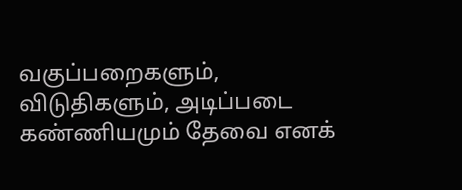வகுப்பறைகளும், விடுதிகளும், அடிப்படை கண்ணியமும் தேவை எனக்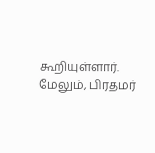கூறியுள்ளார். மேலும், பிரதமர்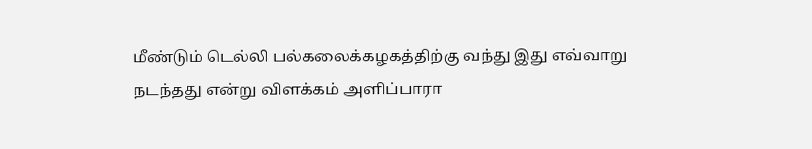மீண்டும் டெல்லி பல்கலைக்கழகத்திற்கு வந்து இது எவ்வாறு நடந்தது என்று விளக்கம் அளிப்பாரா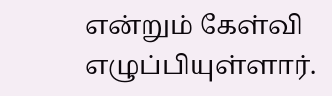என்றும் கேள்வி எழுப்பியுள்ளார்.